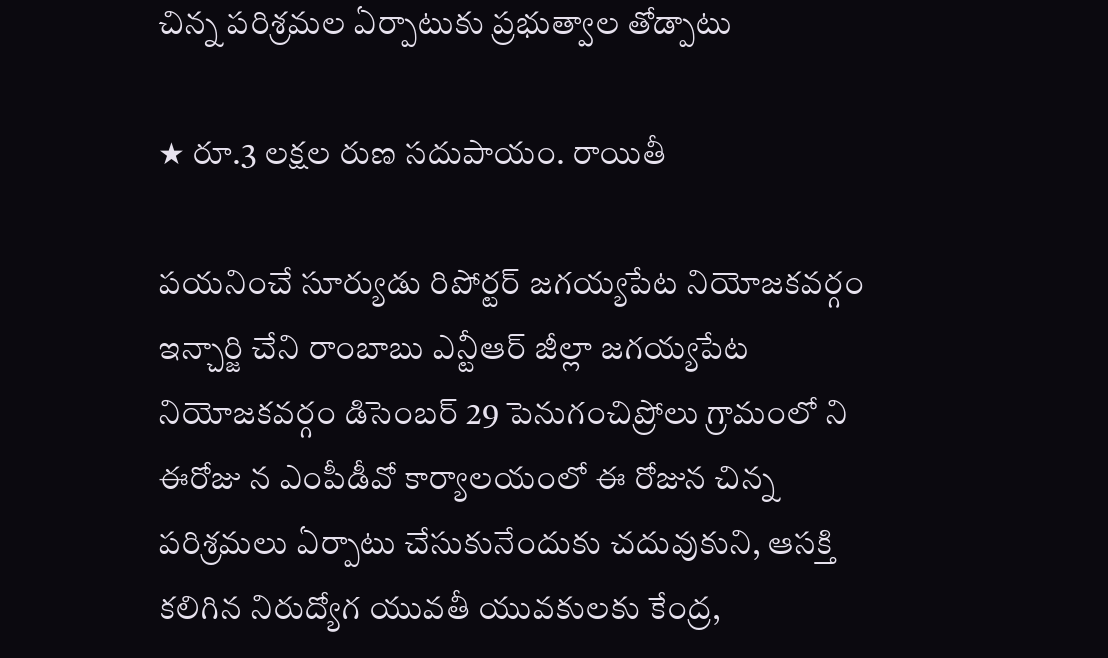చిన్న పరిశ్రమల ఏర్పాటుకు ప్రభుత్వాల తోడ్పాటు

★ రూ.3 లక్షల రుణ సదుపాయం. రాయితీ

పయనించే సూర్యుడు రిపోర్టర్ జగయ్యపేట నియోజకవర్గం ఇన్చార్జి చేని రాంబాబు ఎన్టీఆర్ జీల్లా జగయ్యపేట నియోజకవర్గం డిసెంబర్ 29 పెనుగంచిప్రోలు గ్రామంలో ని ఈరోజు న ఎంపీడీవో కార్యాలయంలో ఈ రోజున చిన్న పరిశ్రమలు ఏర్పాటు చేసుకునేందుకు చదువుకుని, ఆసక్తి కలిగిన నిరుద్యోగ యువతీ యువకులకు కేంద్ర,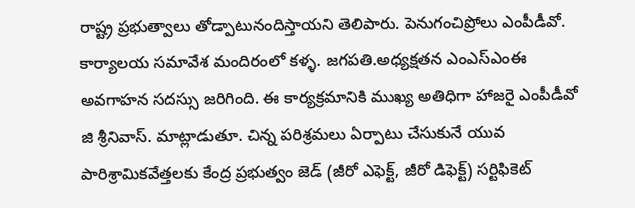రాష్ట్ర ప్రభుత్వాలు తోడ్పాటునందిస్తాయని తెలిపారు. పెనుగంచిప్రోలు ఎంపీడీవో. కార్యాలయ సమావేశ మందిరంలో కళ్ళ. జగపతి.అధ్యక్షతన ఎంఎస్ఎంఈ అవగాహన సదస్సు జరిగింది. ఈ కార్యక్రమానికి ముఖ్య అతిధిగా హాజరై ఎంపీడీవో జి శ్రీనివాస్. మాట్లాడుతూ. చిన్న పరిశ్రమలు ఏర్పాటు చేసుకునే యువ పారిశ్రామికవేత్తలకు కేంద్ర ప్రభుత్వం జెడ్ (జీరో ఎఫెక్ట్, జీరో డిఫెక్ట్) సర్టిఫికెట్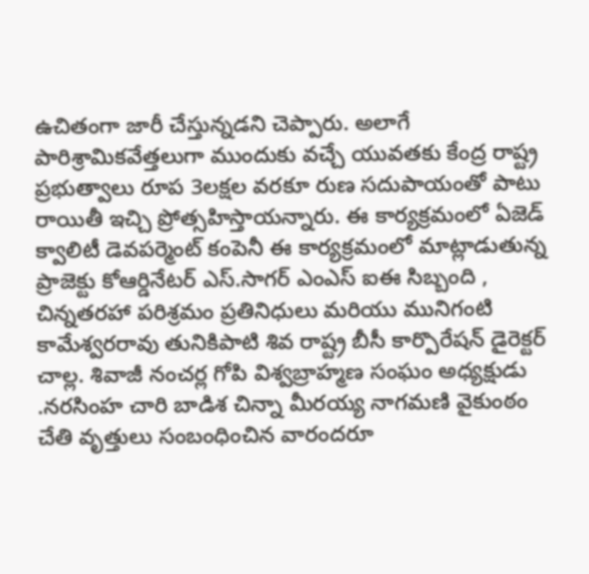ఉచితంగా జారీ చేస్తున్నడని చెప్పారు. అలాగే పారిశ్రామికవేత్తలుగా ముందుకు వచ్చే యువతకు కేంద్ర రాష్ట్ర ప్రభుత్వాలు రూప 3లక్షల వరకూ రుణ సదుపాయంతో పాటు రాయితీ ఇచ్చి ప్రోత్సహిస్తాయన్నారు. ఈ కార్యక్రమంలో ఏజెడ్ క్వాలిటీ డెవపర్మెంట్ కంపెనీ ఈ కార్యక్రమంలో మాట్లాడుతున్న ప్రాజెక్టు కోఆర్డినేటర్ ఎస్.సాగర్ ఎంఎస్ ఐఈ సిబ్బంది , చిన్నతరహా పరిశ్రమం ప్రతినిధులు మరియు మునిగంటి కామేశ్వరరావు తునికిపాటి శివ రాష్ట్ర బీసీ కార్పొరేషన్ డైరెక్టర్ చాల్ల. శివాజీ నంచర్ల గోపి విశ్వబ్రాహ్మణ సంఘం అధ్యక్షుడు .నరసింహ చారి బాడిశ చిన్నా మీరయ్య నాగమణి వైకుంఠం చేతి వృత్తులు సంబంధించిన వారందరూ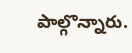పాల్గొన్నారు.